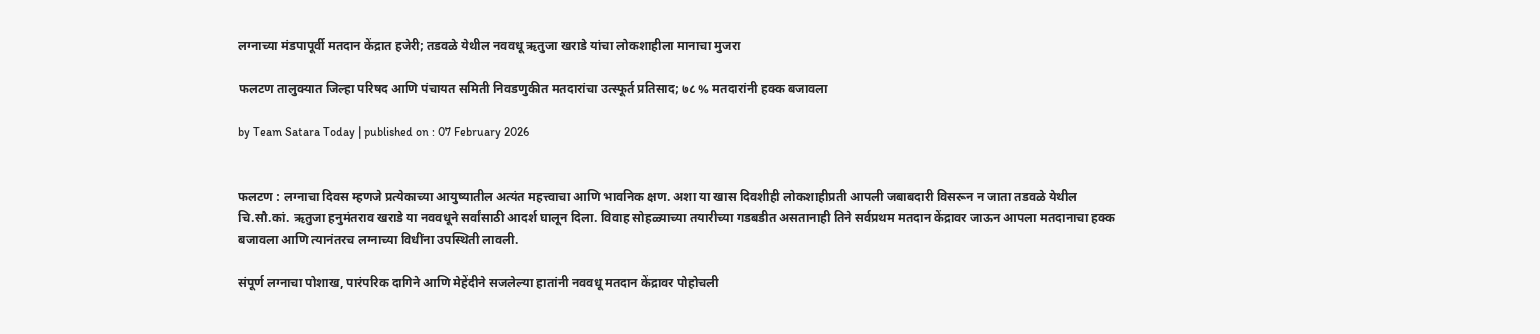लग्नाच्या मंडपापूर्वी मतदान केंद्रात हजेरी; तडवळे येथील नववधू ऋतुजा खराडे यांचा लोकशाहीला मानाचा मुजरा

फलटण तालुक्यात जिल्हा परिषद आणि पंचायत समिती निवडणुकीत मतदारांचा उत्स्फूर्त प्रतिसाद; ७८ % मतदारांनी हक्क बजावला

by Team Satara Today | published on : 07 February 2026


फलटण : लग्नाचा दिवस म्हणजे प्रत्येकाच्या आयुष्यातील अत्यंत महत्त्वाचा आणि भावनिक क्षण. अशा या खास दिवशीही लोकशाहीप्रती आपली जबाबदारी विसरून न जाता तडवळे येथील चि.सौ.कां. ऋतुजा हनुमंतराव खराडे या नववधूने सर्वांसाठी आदर्श घालून दिला. विवाह सोहळ्याच्या तयारीच्या गडबडीत असतानाही तिने सर्वप्रथम मतदान केंद्रावर जाऊन आपला मतदानाचा हक्क बजावला आणि त्यानंतरच लग्नाच्या विधींना उपस्थिती लावली.

संपूर्ण लग्नाचा पोशाख, पारंपरिक दागिने आणि मेहेंदीने सजलेल्या हातांनी नववधू मतदान केंद्रावर पोहोचली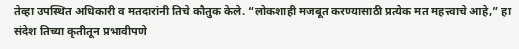तेव्हा उपस्थित अधिकारी व मतदारांनी तिचे कौतुक केले. “लोकशाही मजबूत करण्यासाठी प्रत्येक मत महत्त्वाचे आहे,” हा संदेश तिच्या कृतीतून प्रभावीपणे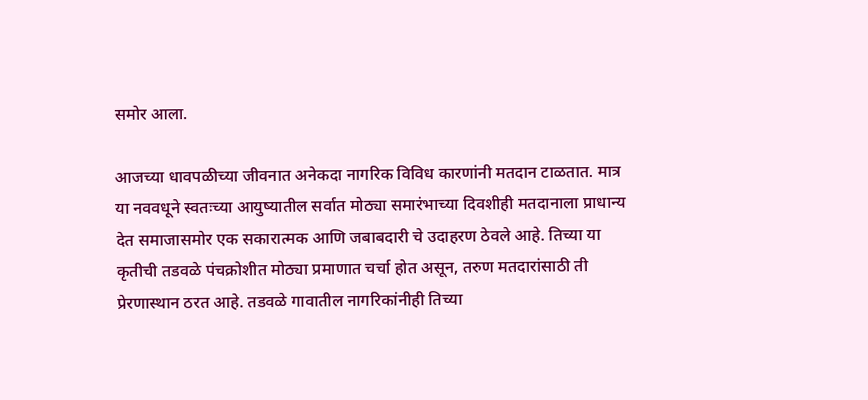समोर आला.

आजच्या धावपळीच्या जीवनात अनेकदा नागरिक विविध कारणांनी मतदान टाळतात. मात्र या नववधूने स्वतःच्या आयुष्यातील सर्वात मोठ्या समारंभाच्या दिवशीही मतदानाला प्राधान्य देत समाजासमोर एक सकारात्मक आणि जबाबदारी चे उदाहरण ठेवले आहे. तिच्या या कृतीची तडवळे पंचक्रोशीत मोठ्या प्रमाणात चर्चा होत असून, तरुण मतदारांसाठी ती प्रेरणास्थान ठरत आहे. तडवळे गावातील नागरिकांनीही तिच्या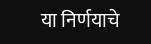या निर्णयाचे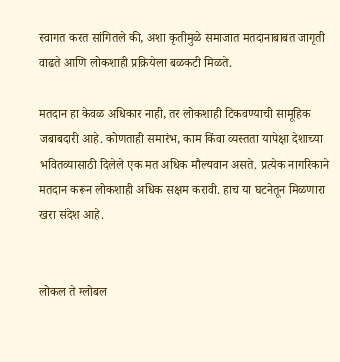स्वागत करत सांगितले की, अशा कृतीमुळे समाजात मतदानाबाबत जागृती वाढते आणि लोकशाही प्रक्रियेला बळकटी मिळते.

मतदान हा केवळ अधिकार नाही, तर लोकशाही टिकवण्याची सामूहिक जबाबदारी आहे. कोणताही समारंभ, काम किंवा व्यस्तता यापेक्षा देशाच्या भवितव्यासाठी दिलेले एक मत अधिक मौल्यवान असते. प्रत्येक नागरिकाने मतदान करून लोकशाही अधिक सक्षम करावी. हाच या घटनेतून मिळणारा खरा संदेश आहे.


लोकल ते ग्लोबल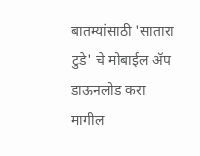बातम्यांसाठी 'सातारा टुडे' चे मोबाईल ॲप डाऊनलोड करा
मागील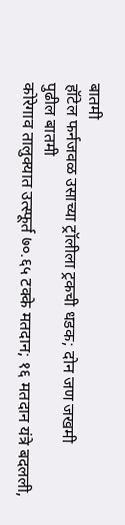बातमी
हॉटेल फर्नजवळ उसाच्या ट्रॉलीला ट्रकची धडक; दोन जण जखमी
पुढील बातमी
कोरेगाव तालुक्यात उत्स्फूर्त ७०.६५ टक्के मतदान; १६ मतदान यंत्रे बदलली,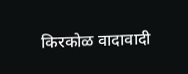किरकोळ वादावादी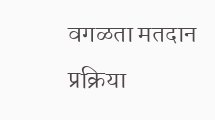वगळता मतदान प्रक्रिया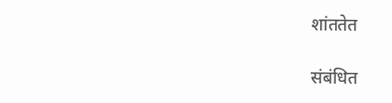शांततेत

संबंधित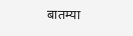बातम्या